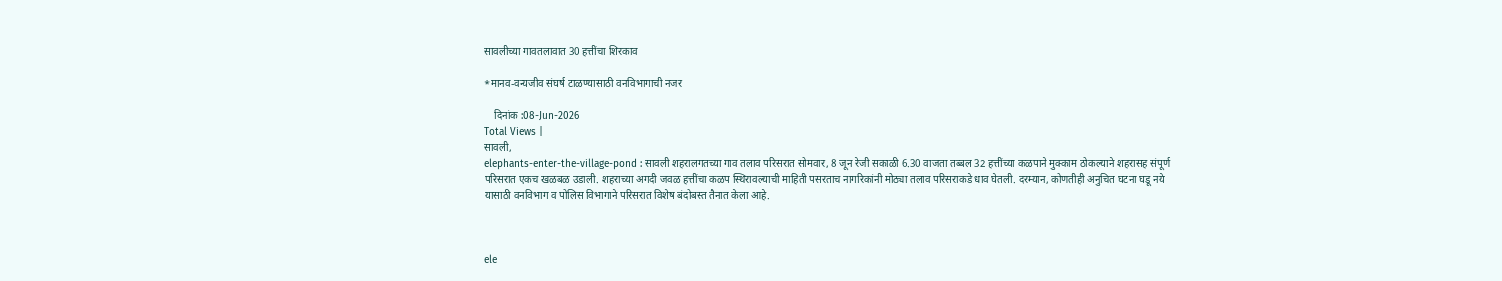सावलीच्या गावतलावात 30 हत्तींचा शिरकाव

*मानव-वन्यजीव संघर्ष टाळण्यासाठी वनविभागाची नजर

    दिनांक :08-Jun-2026
Total Views |
सावली,
elephants-enter-the-village-pond : सावली शहरालगतच्या गाव तलाव परिसरात सोमवार, 8 जून रेजी सकाळी 6.30 वाजता तब्बल 32 हत्तींच्या कळपाने मुक्काम ठोकल्याने शहरासह संपूर्ण परिसरात एकच खळबळ उडाली. शहराच्या अगदी जवळ हत्तींचा कळप स्थिरावल्याची माहिती पसरताच नागरिकांनी मोठ्या तलाव परिसराकडे धाव घेतली. दरम्यान, कोणतीही अनुचित घटना घडू नये यासाठी वनविभाग व पोलिस विभागाने परिसरात विशेष बंदोबस्त तैनात केला आहे.



ele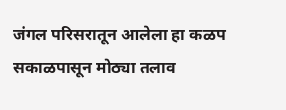जंगल परिसरातून आलेला हा कळप सकाळपासून मोठ्या तलाव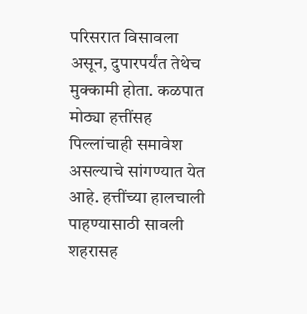परिसरात विसावला असून, दुपारपर्यंत तेथेच मुक्कामी होता. कळपात मोठ्या हत्तींसह पिल्लांचाही समावेश असल्याचे सांगण्यात येत आहे. हत्तींच्या हालचाली पाहण्यासाठी सावली शहरासह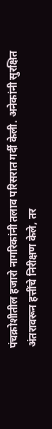पंचक्रोशीतील हजारो नागरिकांनी तलाव परिसरात गर्दी केली. अनेकांनी सुरक्षित अंतरावरून हत्तींचे निरीक्षण केले, तर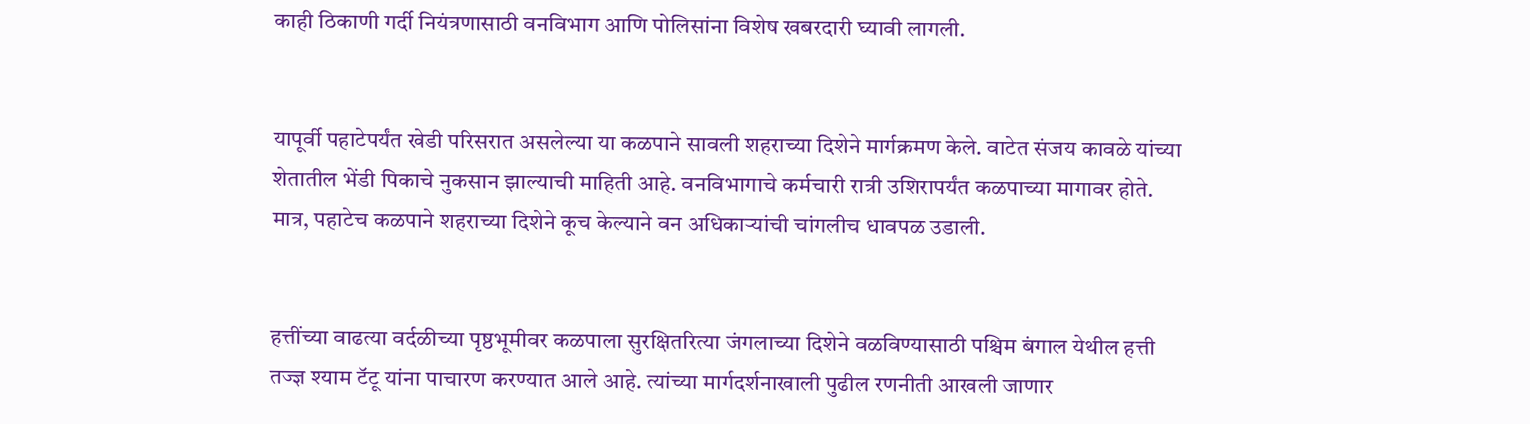काही ठिकाणी गर्दी नियंत्रणासाठी वनविभाग आणि पोलिसांना विशेष खबरदारी घ्यावी लागली.


यापूर्वी पहाटेपर्यंत खेडी परिसरात असलेल्या या कळपाने सावली शहराच्या दिशेने मार्गक्रमण केले. वाटेत संजय कावळे यांच्या शेतातील भेंडी पिकाचे नुकसान झाल्याची माहिती आहे. वनविभागाचे कर्मचारी रात्री उशिरापर्यंत कळपाच्या मागावर होते. मात्र, पहाटेच कळपाने शहराच्या दिशेने कूच केल्याने वन अधिकार्‍यांची चांगलीच धावपळ उडाली.


हत्तींच्या वाढत्या वर्दळीच्या पृष्ठभूमीवर कळपाला सुरक्षितरित्या जंगलाच्या दिशेने वळविण्यासाठी पश्चिम बंगाल येथील हत्ती तज्ज्ञ श्याम टॅटू यांना पाचारण करण्यात आले आहे. त्यांच्या मार्गदर्शनाखाली पुढील रणनीती आखली जाणार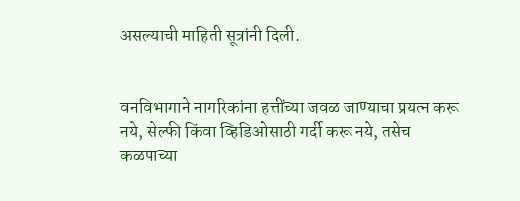असल्याची माहिती सूत्रांनी दिली.


वनविभागाने नागरिकांना हत्तींच्या जवळ जाण्याचा प्रयत्न करू नये, सेल्फी किंवा व्हिडिओसाठी गर्दी करू नये, तसेच कळपाच्या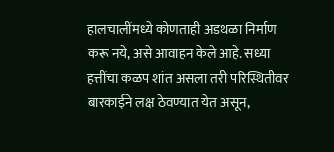हालचालींमध्ये कोणताही अडथळा निर्माण करू नये, असे आवाहन केले आहे. सध्या हत्तींचा कळप शांत असला तरी परिस्थितीवर बारकाईने लक्ष ठेवण्यात येत असून,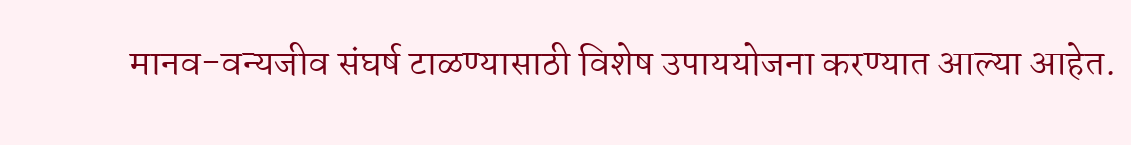मानव-वन्यजीव संघर्ष टाळण्यासाठी विशेष उपाययोजना करण्यात आल्या आहेत.